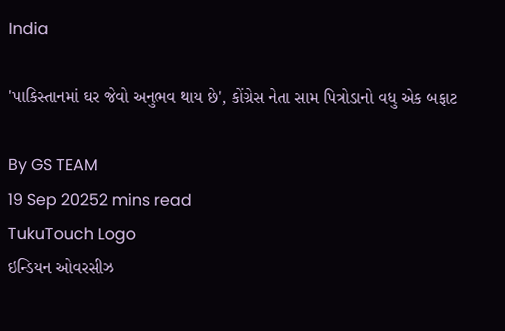India

'પાકિસ્તાનમાં ઘર જેવો અનુભવ થાય છે', કોંગ્રેસ નેતા સામ પિત્રોડાનો વધુ એક બફાટ

By GS TEAM
19 Sep 20252 mins read
TukuTouch Logo
ઇન્ડિયન ઓવરસીઝ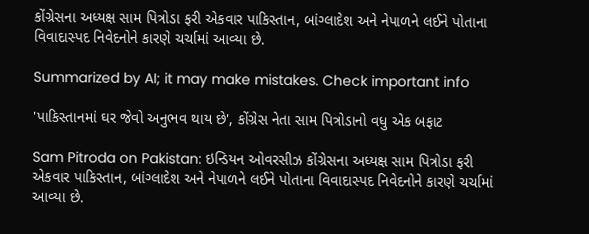કોંગ્રેસના અધ્યક્ષ સામ પિત્રોડા ફરી એકવાર પાકિસ્તાન, બાંગ્લાદેશ અને નેપાળને લઈને પોતાના વિવાદાસ્પદ નિવેદનોને કારણે ચર્ચામાં આવ્યા છે.

Summarized by AI; it may make mistakes. Check important info

'પાકિસ્તાનમાં ઘર જેવો અનુભવ થાય છે', કોંગ્રેસ નેતા સામ પિત્રોડાનો વધુ એક બફાટ

Sam Pitroda on Pakistan: ઇન્ડિયન ઓવરસીઝ કોંગ્રેસના અધ્યક્ષ સામ પિત્રોડા ફરી એકવાર પાકિસ્તાન, બાંગ્લાદેશ અને નેપાળને લઈને પોતાના વિવાદાસ્પદ નિવેદનોને કારણે ચર્ચામાં આવ્યા છે.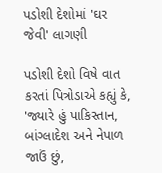પડોશી દેશોમાં 'ઘર જેવી' લાગણી

પડોશી દેશો વિષે વાત કરતાં પિત્રોડાએ કહ્યું કે, 'જ્યારે હું પાકિસ્તાન, બાંગ્લાદેશ અને નેપાળ જાઉં છું,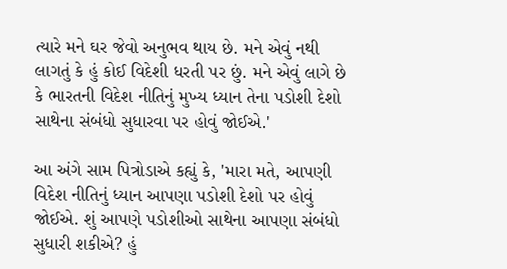ત્યારે મને ઘર જેવો અનુભવ થાય છે. મને એવું નથી લાગતું કે હું કોઈ વિદેશી ધરતી પર છું. મને એવું લાગે છે કે ભારતની વિદેશ નીતિનું મુખ્ય ધ્યાન તેના પડોશી દેશો સાથેના સંબંધો સુધારવા પર હોવું જોઈએ.'

આ અંગે સામ પિત્રોડાએ કહ્યું કે, 'મારા મતે, આપણી વિદેશ નીતિનું ધ્યાન આપણા પડોશી દેશો પર હોવું જોઈએ. શું આપણે પડોશીઓ સાથેના આપણા સંબંધો સુધારી શકીએ? હું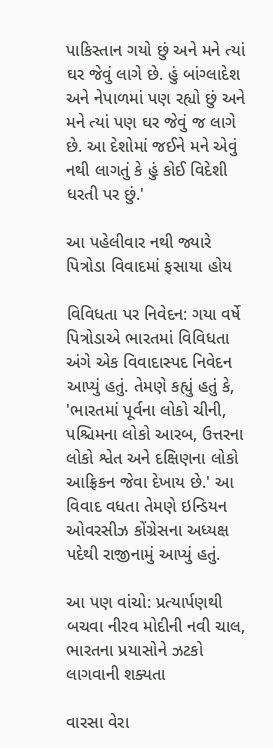પાકિસ્તાન ગયો છું અને મને ત્યાં ઘર જેવું લાગે છે. હું બાંગ્લાદેશ અને નેપાળમાં પણ રહ્યો છું અને મને ત્યાં પણ ઘર જેવું જ લાગે છે. આ દેશોમાં જઈને મને એવું નથી લાગતું કે હું કોઈ વિદેશી ધરતી પર છું.'

આ પહેલીવાર નથી જ્યારે પિત્રોડા વિવાદમાં ફસાયા હોય

વિવિધતા પર નિવેદન: ગયા વર્ષે પિત્રોડાએ ભારતમાં વિવિધતા અંગે એક વિવાદાસ્પદ નિવેદન આપ્યું હતું. તેમણે કહ્યું હતું કે, 'ભારતમાં પૂર્વના લોકો ચીની, પશ્ચિમના લોકો આરબ, ઉત્તરના લોકો શ્વેત અને દક્ષિણના લોકો આફ્રિકન જેવા દેખાય છે.' આ વિવાદ વધતા તેમણે ઇન્ડિયન ઓવરસીઝ કોંગ્રેસના અધ્યક્ષ પદેથી રાજીનામું આપ્યું હતું.

આ પણ વાંચો: પ્રત્યાર્પણથી બચવા નીરવ મોદીની નવી ચાલ, ભારતના પ્રયાસોને ઝટકો લાગવાની શક્યતા

વારસા વેરા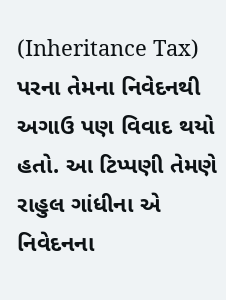(Inheritance Tax) પરના તેમના નિવેદનથી અગાઉ પણ વિવાદ થયો હતો. આ ટિપ્પણી તેમણે રાહુલ ગાંધીના એ નિવેદનના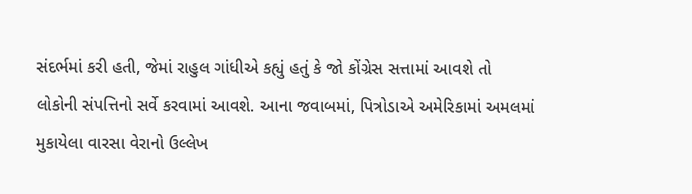સંદર્ભમાં કરી હતી, જેમાં રાહુલ ગાંધીએ કહ્યું હતું કે જો કોંગ્રેસ સત્તામાં આવશે તો લોકોની સંપત્તિનો સર્વે કરવામાં આવશે. આના જવાબમાં, પિત્રોડાએ અમેરિકામાં અમલમાં મુકાયેલા વારસા વેરાનો ઉલ્લેખ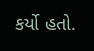કર્યો હતો.